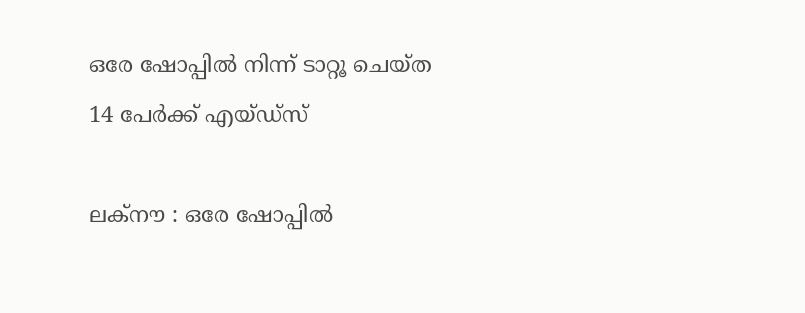ഒരേ ഷോപ്പിൽ നിന്ന് ടാറ്റൂ ചെയ്ത 14 പേർക്ക് എയ്ഡ്‌സ്

ലക്നൗ : ഒരേ ഷോപ്പിൽ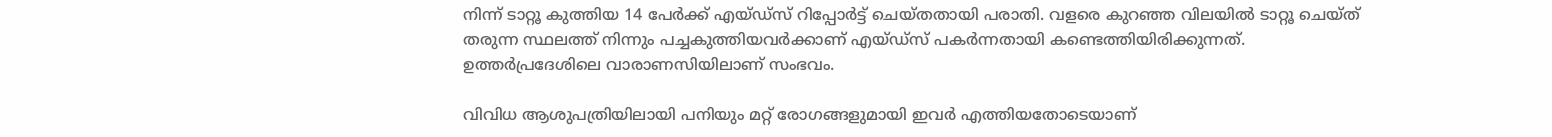നിന്ന് ടാറ്റൂ കുത്തിയ 14 പേർക്ക് എയ്ഡ്‌സ് റിപ്പോര്‍ട്ട് ചെയ്തതായി പരാതി. വളരെ കുറഞ്ഞ വിലയില്‍ ടാറ്റൂ ചെയ്ത് തരുന്ന സ്ഥലത്ത് നിന്നും പച്ചകുത്തിയവര്‍ക്കാണ് എയ്ഡ്‌സ് പകര്‍ന്നതായി കണ്ടെത്തിയിരിക്കുന്നത്. ഉത്തര്‍പ്രദേശിലെ വാരാണസിയിലാണ് സംഭവം.

വിവിധ ആശുപത്രിയിലായി പനിയും മറ്റ് രോഗങ്ങളുമായി ഇവർ എത്തിയതോടെയാണ്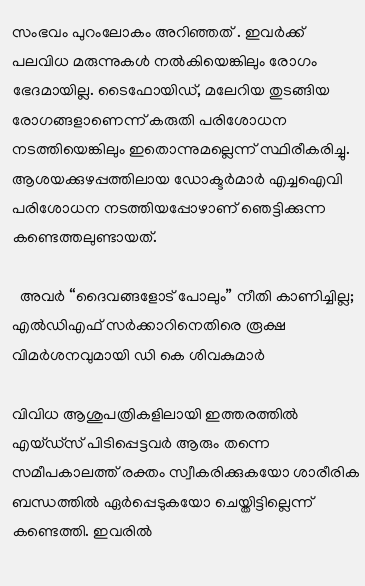സംഭവം പുറംലോകം അറിഞ്ഞത് . ഇവര്‍ക്ക് പലവിധ മരുന്നുകള്‍ നല്‍കിയെങ്കിലും രോഗം ഭേദമായില്ല. ടൈഫോയിഡ്, മലേറിയ തുടങ്ങിയ രോഗങ്ങളാണെന്ന് കരുതി പരിശോധന നടത്തിയെങ്കിലും ഇതൊന്നുമല്ലെന്ന് സ്ഥിരീകരിച്ചു. ആശയക്കുഴപ്പത്തിലായ ഡോക്ടര്‍മാര്‍ എച്ചഐവി പരിശോധന നടത്തിയപ്പോഴാണ് ഞെട്ടിക്കുന്ന കണ്ടെത്തലുണ്ടായത്.

  അവർ “ദൈവങ്ങളോട് പോലും” നീതി കാണിച്ചില്ല; എല്‍ഡിഎഫ് സർക്കാറിനെതിരെ രൂക്ഷ വിമർശനവുമായി ഡി കെ ശിവകുമാർ

വിവിധ ആശുപത്രികളിലായി ഇത്തരത്തില്‍ എയ്ഡ്‌സ് പിടിപ്പെട്ടവര്‍ ആരും തന്നെ സമീപകാലത്ത് രക്തം സ്വീകരിക്കുകയോ ശാരീരിക ബന്ധത്തില്‍ ഏര്‍പ്പെടുകയോ ചെയ്തിട്ടില്ലെന്ന് കണ്ടെത്തി. ഇവരില്‍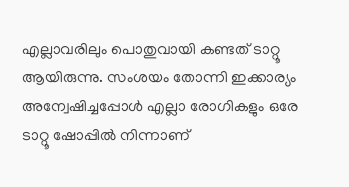എല്ലാവരിലും പൊതുവായി കണ്ടത് ടാറ്റൂ ആയിരുന്നു. സംശയം തോന്നി ഇക്കാര്യം അന്വേഷിച്ചപ്പോള്‍ എല്ലാ രോഗികളും ഒരേ ടാറ്റൂ ഷോപ്പില്‍ നിന്നാണ്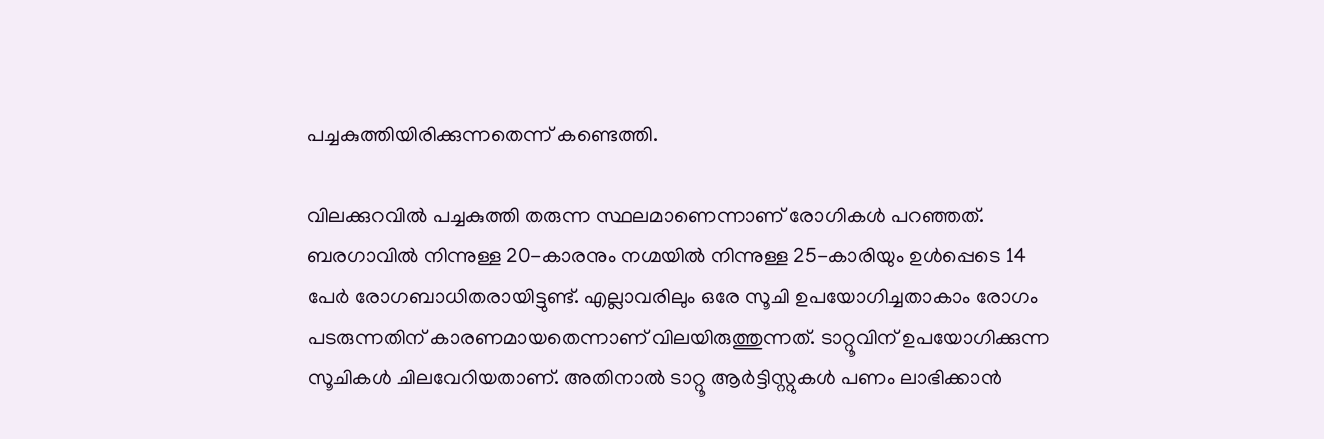പച്ചകുത്തിയിരിക്കുന്നതെന്ന് കണ്ടെത്തി.

വിലക്കുറവില്‍ പച്ചകുത്തി തരുന്ന സ്ഥലമാണെന്നാണ് രോഗികള്‍ പറഞ്ഞത്. ബരഗാവില്‍ നിന്നുള്ള 20-കാരനും നഗ്മയില്‍ നിന്നുള്ള 25-കാരിയും ഉള്‍പ്പെടെ 14 പേര്‍ രോഗബാധിതരായിട്ടുണ്ട്. എല്ലാവരിലും ഒരേ സൂചി ഉപയോഗിച്ചതാകാം രോഗം പടരുന്നതിന് കാരണമായതെന്നാണ് വിലയിരുത്തുന്നത്. ടാറ്റൂവിന് ഉപയോഗിക്കുന്ന സൂചികള്‍ ചിലവേറിയതാണ്. അതിനാല്‍ ടാറ്റൂ ആര്‍ട്ടിസ്റ്റുകള്‍ പണം ലാഭിക്കാന്‍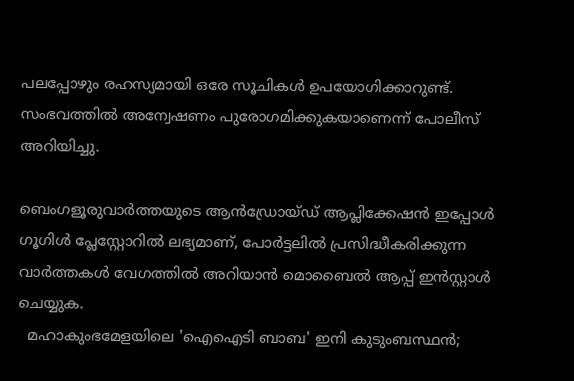പലപ്പോഴും രഹസ്യമായി ഒരേ സൂചികള്‍ ഉപയോഗിക്കാറുണ്ട്. സംഭവത്തില്‍ അന്വേഷണം പുരോഗമിക്കുകയാണെന്ന് പോലീസ് അറിയിച്ചു.

ബെംഗളൂരുവാർത്തയുടെ ആൻഡ്രോയ്ഡ് ആപ്ലിക്കേഷൻ ഇപ്പോൾ ഗൂഗിൾ പ്ലേസ്റ്റോറിൽ ലഭ്യമാണ്, പോർട്ടലിൽ പ്രസിദ്ധീകരിക്കുന്ന വാർത്തകൾ വേഗത്തിൽ അറിയാൻ മൊബൈൽ ആപ്പ് ഇൻസ്റ്റാൾ ചെയ്യുക.
  മഹാകുംഭമേളയിലെ 'ഐഐടി ബാബ' ഇനി കുടുംബസ്ഥൻ;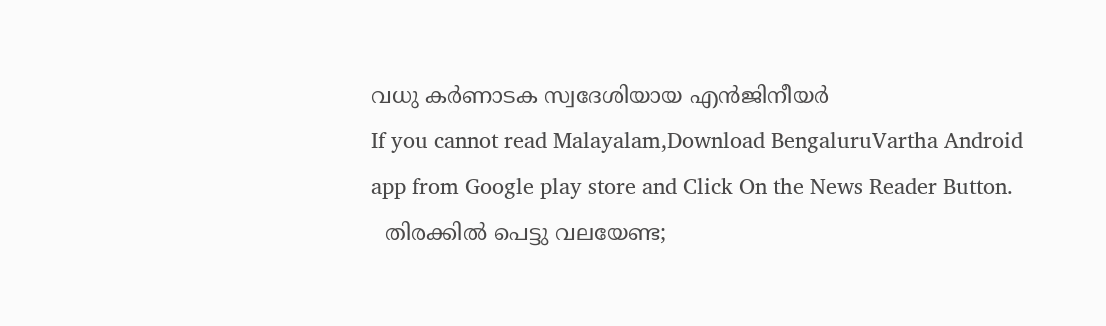വധു കർണാടക സ്വദേശിയായ എൻജിനീയർ
If you cannot read Malayalam,Download BengaluruVartha Android app from Google play store and Click On the News Reader Button.
  തിരക്കിൽ പെട്ടു വലയേണ്ട;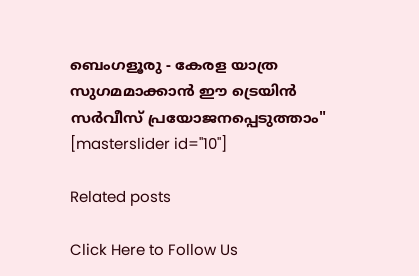ബെംഗളൂരു - കേരള യാത്ര സുഗമമാക്കാൻ ഈ ട്രെയിൻ സർവീസ് പ്രയോജനപ്പെടുത്താം"
[masterslider id="10"]

Related posts

Click Here to Follow Us